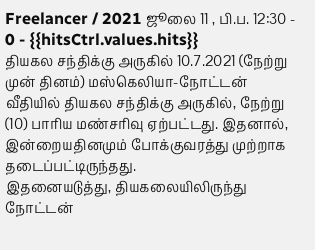Freelancer / 2021 ஜூலை 11 , பி.ப. 12:30 - 0 - {{hitsCtrl.values.hits}}
தியகல சந்திக்கு அருகில் 10.7.2021 (நேற்று முன் தினம்) மஸ்கெலியா-நோட்டன் வீதியில் தியகல சந்திக்கு அருகில், நேற்று (10) பாரிய மண்சரிவு ஏற்பட்டது. இதனால், இன்றையதினமும் போக்குவரத்து முற்றாக தடைப்பட்டிருந்தது.
இதனையடுத்து, தியகலையிலிருந்து நோட்டன்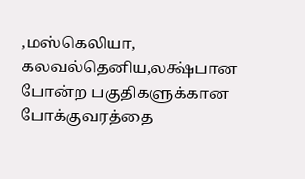,மஸ்கெலியா, கலவல்தெனிய,லக்ஷ்பான போன்ற பகுதிகளுக்கான போக்குவரத்தை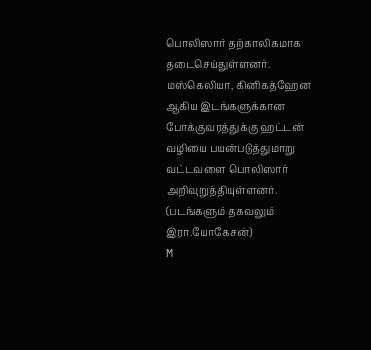பொலிஸார் தற்காலிகமாக தடைசெய்துள்ளனர்.
மஸ்கெலியா, கினிகத்ஹேன ஆகிய இடங்களுக்கான போக்குவரத்துக்கு ஹட்டன் வழியை பயன்படுத்துமாறு வட்டவளை பொலிஸார் அறிவுறுத்தியுள்ளனர். (படங்களும் தகவலும் இரா.யோகேசன்)
M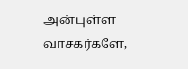அன்புள்ள வாசகர்களே,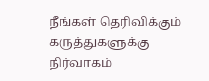நீங்கள் தெரிவிக்கும் கருத்துகளுக்கு நிர்வாகம்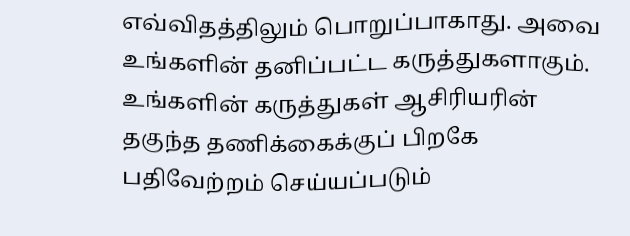எவ்விதத்திலும் பொறுப்பாகாது. அவை உங்களின் தனிப்பட்ட கருத்துகளாகும். உங்களின் கருத்துகள் ஆசிரியரின் தகுந்த தணிக்கைக்குப் பிறகே பதிவேற்றம் செய்யப்படும்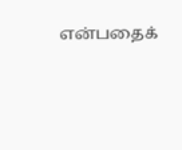என்பதைக்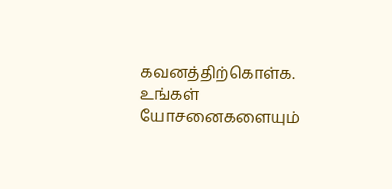கவனத்திற்கொள்க. உங்கள் யோசனைகளையும்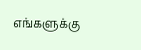எங்களுக்கு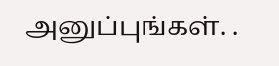அனுப்புங்கள். .